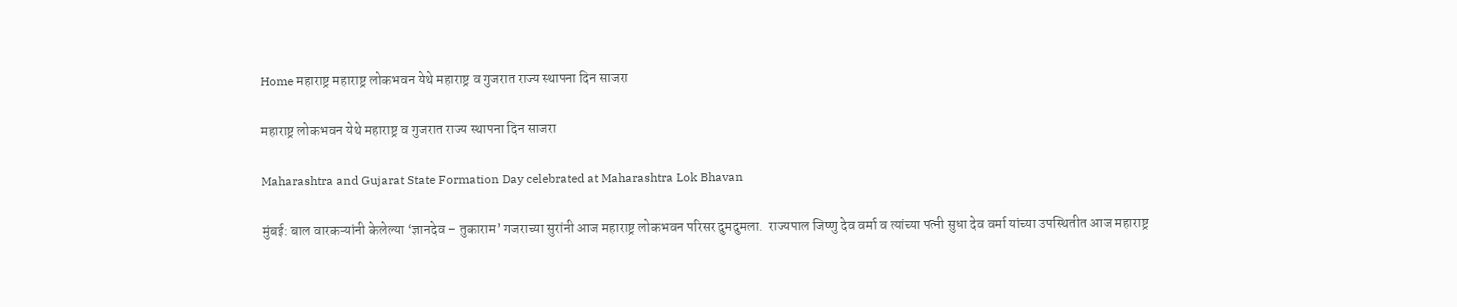Home महाराष्ट्र महाराष्ट्र लोकभवन येथे महाराष्ट्र व गुजरात राज्य स्थापना दिन साजरा

महाराष्ट्र लोकभवन येथे महाराष्ट्र व गुजरात राज्य स्थापना दिन साजरा

Maharashtra and Gujarat State Formation Day celebrated at Maharashtra Lok Bhavan

मुंबई: बाल वारकऱ्यांनी केलेल्या ‘ज्ञानदेव – तुकाराम’ गजराच्या सुरांनी आज महाराष्ट्र लोकभवन परिसर दुमदुमला.  राज्यपाल जिष्णु देव वर्मा व त्यांच्या पत्नी सुधा देव वर्मा यांच्या उपस्थितीत आज महाराष्ट्र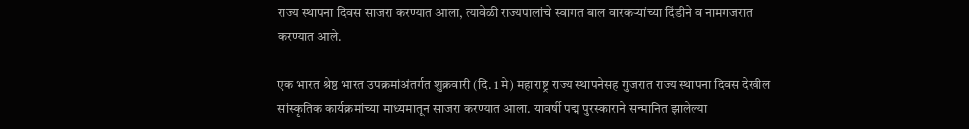राज्य स्थापना दिवस साजरा करण्यात आला, त्यावेळी राज्यपालांचे स्वागत बाल वारकऱ्यांच्या दिंडीने व नामगजरात करण्यात आले.

एक भारत श्रेष्ठ भारत उपक्रमांअंतर्गत शुक्रवारी (दि. 1 मे) महाराष्ट्र राज्य स्थापनेसह गुजरात राज्य स्थापना दिवस देखील सांस्कृतिक कार्यक्रमांच्या माध्यमातून साजरा करण्यात आला. यावर्षी पद्म पुरस्काराने सन्मानित झालेल्या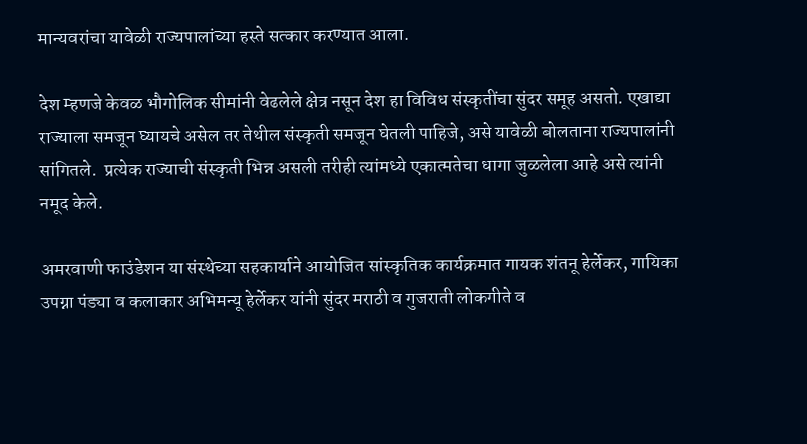मान्यवरांचा यावेळी राज्यपालांच्या हस्ते सत्कार करण्यात आला.

देश म्हणजे केवळ भौगोलिक सीमांनी वेढलेले क्षेत्र नसून देश हा विविध संस्कृतींचा सुंदर समूह असतो. एखाद्या राज्याला समजून घ्यायचे असेल तर तेथील संस्कृती समजून घेतली पाहिजे, असे यावेळी बोलताना राज्यपालांनी सांगितले.  प्रत्येक राज्याची संस्कृती भिन्न असली तरीही त्यांमध्ये एकात्मतेचा धागा जुळलेला आहे असे त्यांनी नमूद केले.

अमरवाणी फाउंडेशन या संस्थेच्या सहकार्याने आयोजित सांस्कृतिक कार्यक्रमात गायक शंतनू हेर्लेकर, गायिका उपग्ना पंड्या व कलाकार अभिमन्यू हेर्लेकर यांनी सुंदर मराठी व गुजराती लोकगीते व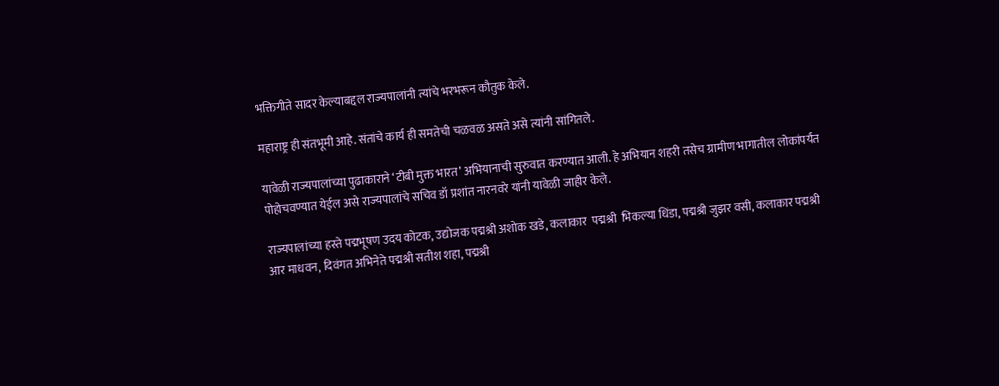भक्तिगीते सादर केल्याबद्दल राज्यपालांनी त्यांचे भरभरून कौतुक केले.

महाराष्ट्र ही संतभूमी आहे. संतांचे कार्य ही समतेची चळवळ असते असे त्यांनी सांगितले.

यावेळी राज्यपालांच्या पुढाकाराने ‘टीबी मुक्त भारत’ अभियानाची सुरुवात करण्यात आली. हे अभियान शहरी तसेच ग्रामीण भागातील लोकांपर्यंत पोहोचवण्यात येईल असे राज्यपालांचे सचिव डॉ प्रशांत नारनवरे यांनी यावेळी जाहीर केले.

राज्यपालांच्या हस्ते पद्मभूषण उदय कोटक, उद्योजक पद्मश्री अशोक खडे, कलाकार  पद्मश्री  भिकल्या धिंडा, पद्मश्री जुझर वसी, कलाकार पद्मश्री आर माधवन, दिवंगत अभिनेते पद्मश्री सतीश शहा, पद्मश्री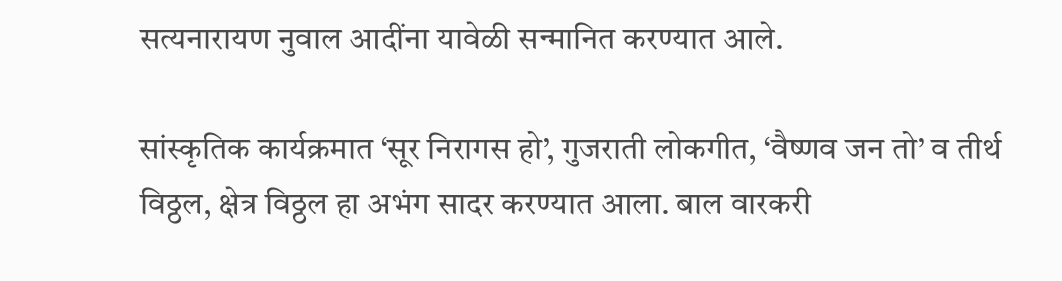सत्यनारायण नुवाल आदींना यावेळी सन्मानित करण्यात आले.

सांस्कृतिक कार्यक्रमात ‘सूर निरागस हो’, गुजराती लोकगीत, ‘वैष्णव जन तो’ व तीर्थ विठ्ठल, क्षेत्र विठ्ठल हा अभंग सादर करण्यात आला. बाल वारकरी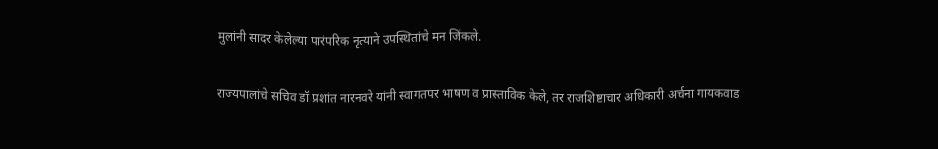मुलांनी सादर केलेल्या पारंपरिक नृत्याने उपस्थितांचे मन जिंकले.

राज्यपालांचे सचिव डॉ प्रशांत नारनवरे यांनी स्वागतपर भाषण व प्रास्ताविक केले, तर राजशिष्टाचार अधिकारी अर्चना गायकवाड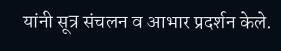यांनी सूत्र संचलन व आभार प्रदर्शन केले.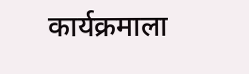कार्यक्रमाला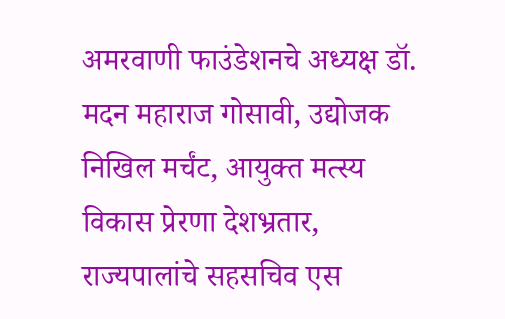अमरवाणी फाउंडेशनचे अध्यक्ष डॉ. मदन महाराज गोसावी, उद्योजक निखिल मर्चंट, आयुक्त मत्स्य विकास प्रेरणा देशभ्रतार, राज्यपालांचे सहसचिव एस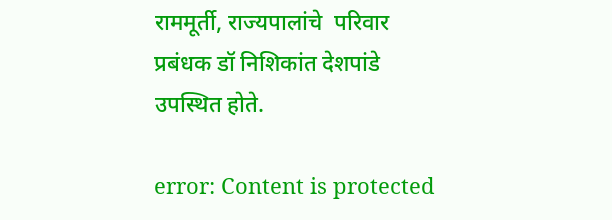राममूर्ती, राज्यपालांचे  परिवार प्रबंधक डॉ निशिकांत देशपांडे उपस्थित होते.

error: Content is protected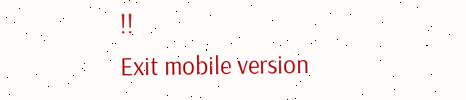!!
Exit mobile version